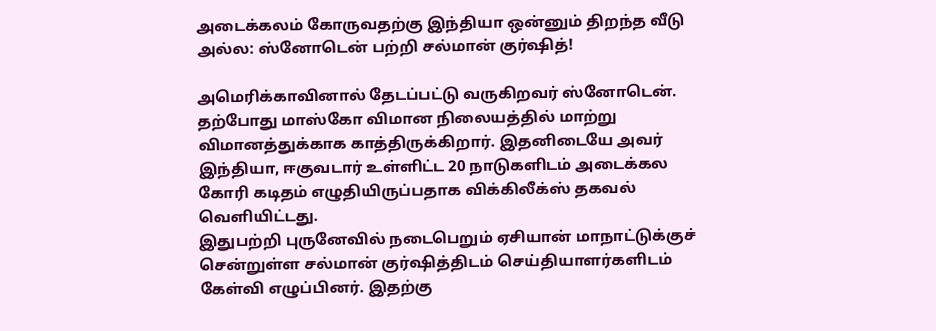அடைக்கலம் கோருவதற்கு இந்தியா ஒன்னும் திறந்த வீடு அல்ல: ஸ்னோடென் பற்றி சல்மான் குர்ஷித்!

அமெரிக்காவினால் தேடப்பட்டு வருகிறவர் ஸ்னோடென். தற்போது மாஸ்கோ விமான நிலையத்தில் மாற்று விமானத்துக்காக காத்திருக்கிறார். இதனிடையே அவர் இந்தியா, ஈகுவடார் உள்ளிட்ட 20 நாடுகளிடம் அடைக்கல கோரி கடிதம் எழுதியிருப்பதாக விக்கிலீக்ஸ் தகவல் வெளியிட்டது.
இதுபற்றி புருனேவில் நடைபெறும் ஏசியான் மாநாட்டுக்குச் சென்றுள்ள சல்மான் குர்ஷித்திடம் செய்தியாளர்களிடம் கேள்வி எழுப்பினர். இதற்கு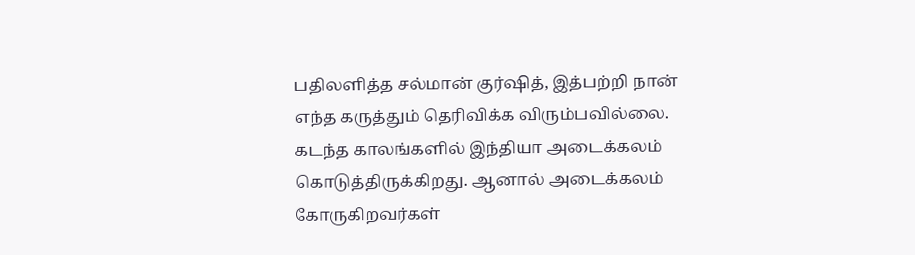பதிலளித்த சல்மான் குர்ஷித், இத்பற்றி நான் எந்த கருத்தும் தெரிவிக்க விரும்பவில்லை. கடந்த காலங்களில் இந்தியா அடைக்கலம் கொடுத்திருக்கிறது. ஆனால் அடைக்கலம் கோருகிறவர்கள்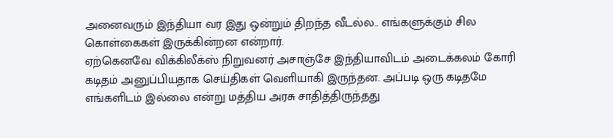அனைவரும் இந்தியா வர இது ஒன்றும் திறந்த வீடல்ல.. எங்களுக்கும் சில கொள்கைகள் இருக்கின்றன என்றார்.
ஏற்கெனவே விக்கிலீக்ஸ் நிறுவனர் அசாஞ்சே இந்தியாவிடம் அடைக்கலம் கோரி கடிதம் அனுப்பியதாக செய்திகள் வெளியாகி இருந்தன. அப்படி ஒரு கடிதமே எங்களிடம் இல்லை என்று மத்திய அரசு சாதித்திருந்தது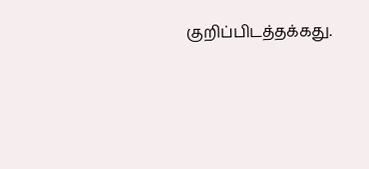குறிப்பிடத்தக்கது.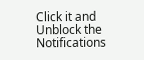Click it and Unblock the Notifications